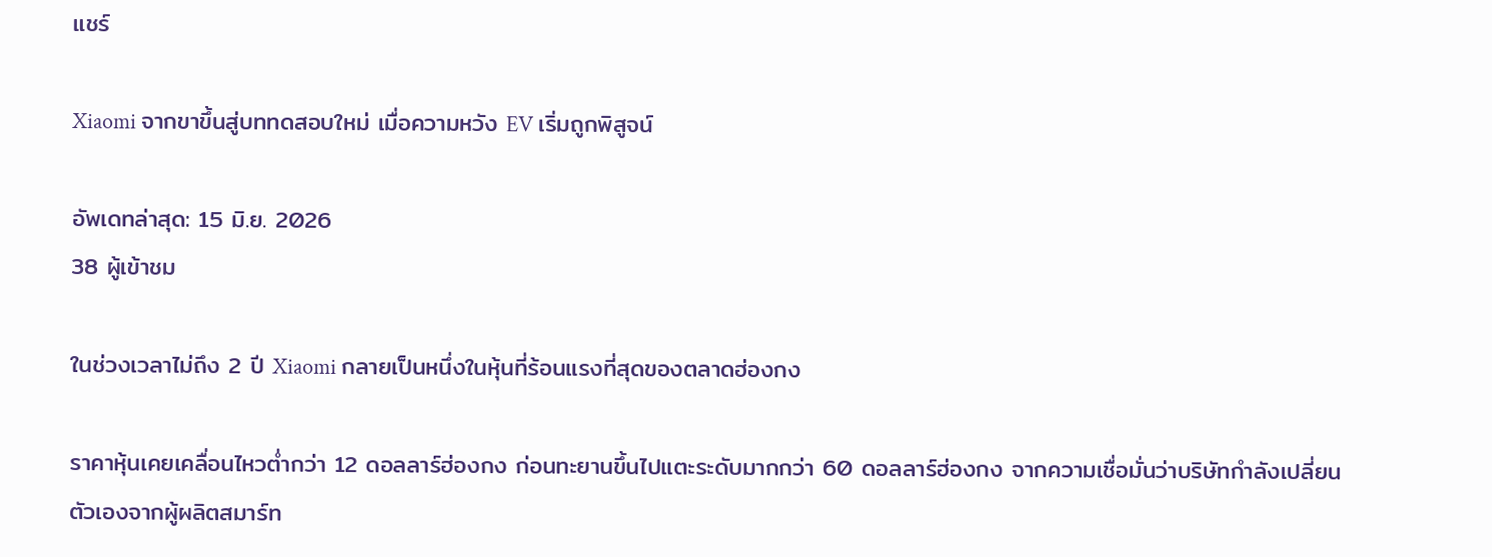แชร์

Xiaomi จากขาขึ้นสู่บททดสอบใหม่ เมื่อความหวัง EV เริ่มถูกพิสูจน์

อัพเดทล่าสุด: 15 มิ.ย. 2026
38 ผู้เข้าชม

ในช่วงเวลาไม่ถึง 2 ปี Xiaomi กลายเป็นหนึ่งในหุ้นที่ร้อนแรงที่สุดของตลาดฮ่องกง

ราคาหุ้นเคยเคลื่อนไหวต่ำกว่า 12 ดอลลาร์ฮ่องกง ก่อนทะยานขึ้นไปแตะระดับมากกว่า 60 ดอลลาร์ฮ่องกง จากความเชื่อมั่นว่าบริษัทกำลังเปลี่ยนตัวเองจากผู้ผลิตสมาร์ท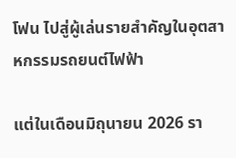โฟน ไปสู่ผู้เล่นรายสำคัญในอุตสาหกรรมรถยนต์ไฟฟ้า

แต่ในเดือนมิถุนายน 2026 รา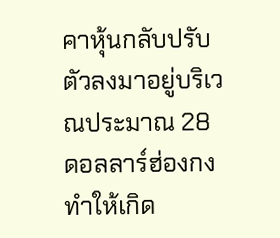คาหุ้นกลับปรับตัวลงมาอยู่บริเวณประมาณ 28 ดอลลาร์ฮ่องกง ทำให้เกิด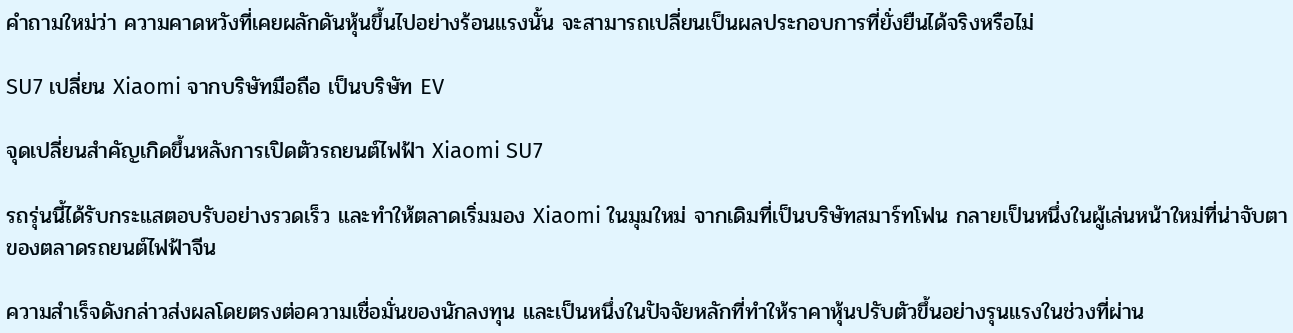คำถามใหม่ว่า ความคาดหวังที่เคยผลักดันหุ้นขึ้นไปอย่างร้อนแรงนั้น จะสามารถเปลี่ยนเป็นผลประกอบการที่ยั่งยืนได้จริงหรือไม่

SU7 เปลี่ยน Xiaomi จากบริษัทมือถือ เป็นบริษัท EV

จุดเปลี่ยนสำคัญเกิดขึ้นหลังการเปิดตัวรถยนต์ไฟฟ้า Xiaomi SU7

รถรุ่นนี้ได้รับกระแสตอบรับอย่างรวดเร็ว และทำให้ตลาดเริ่มมอง Xiaomi ในมุมใหม่ จากเดิมที่เป็นบริษัทสมาร์ทโฟน กลายเป็นหนึ่งในผู้เล่นหน้าใหม่ที่น่าจับตาของตลาดรถยนต์ไฟฟ้าจีน

ความสำเร็จดังกล่าวส่งผลโดยตรงต่อความเชื่อมั่นของนักลงทุน และเป็นหนึ่งในปัจจัยหลักที่ทำให้ราคาหุ้นปรับตัวขึ้นอย่างรุนแรงในช่วงที่ผ่าน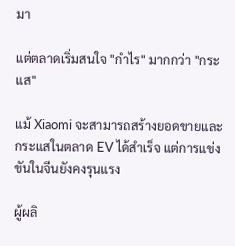มา

แต่ตลาดเริ่มสนใจ "กำไร" มากกว่า "กระแส"

แม้ Xiaomi จะสามารถสร้างยอดขายและกระแสในตลาด EV ได้สำเร็จ แต่การแข่งขันในจีนยังคงรุนแรง

ผู้ผลิ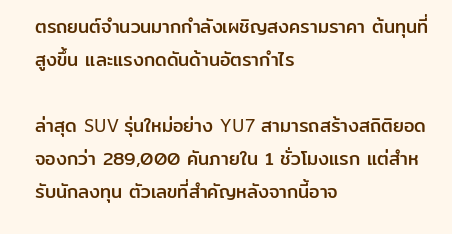ตรถยนต์จำนวนมากกำลังเผชิญสงครามราคา ต้นทุนที่สูงขึ้น และแรงกดดันด้านอัตรากำไร

ล่าสุด SUV รุ่นใหม่อย่าง YU7 สามารถสร้างสถิติยอดจองกว่า 289,000 คันภายใน 1 ชั่วโมงแรก แต่สำหรับนักลงทุน ตัวเลขที่สำคัญหลังจากนี้อาจ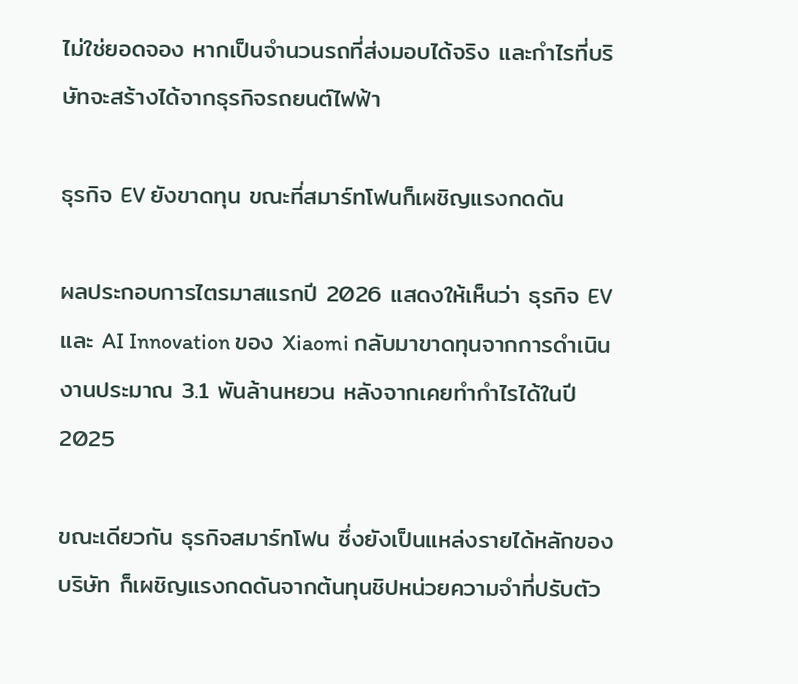ไม่ใช่ยอดจอง หากเป็นจำนวนรถที่ส่งมอบได้จริง และกำไรที่บริษัทจะสร้างได้จากธุรกิจรถยนต์ไฟฟ้า

ธุรกิจ EV ยังขาดทุน ขณะที่สมาร์ทโฟนก็เผชิญแรงกดดัน

ผลประกอบการไตรมาสแรกปี 2026 แสดงให้เห็นว่า ธุรกิจ EV และ AI Innovation ของ Xiaomi กลับมาขาดทุนจากการดำเนินงานประมาณ 3.1 พันล้านหยวน หลังจากเคยทำกำไรได้ในปี 2025

ขณะเดียวกัน ธุรกิจสมาร์ทโฟน ซึ่งยังเป็นแหล่งรายได้หลักของบริษัท ก็เผชิญแรงกดดันจากต้นทุนชิปหน่วยความจำที่ปรับตัว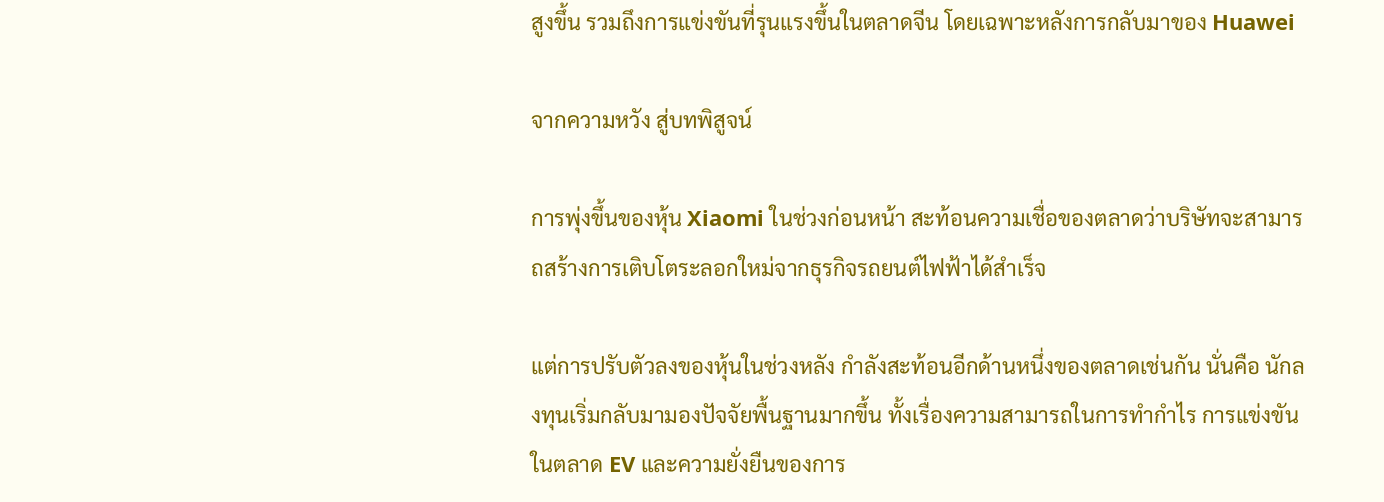สูงขึ้น รวมถึงการแข่งขันที่รุนแรงขึ้นในตลาดจีน โดยเฉพาะหลังการกลับมาของ Huawei

จากความหวัง สู่บทพิสูจน์

การพุ่งขึ้นของหุ้น Xiaomi ในช่วงก่อนหน้า สะท้อนความเชื่อของตลาดว่าบริษัทจะสามารถสร้างการเติบโตระลอกใหม่จากธุรกิจรถยนต์ไฟฟ้าได้สำเร็จ

แต่การปรับตัวลงของหุ้นในช่วงหลัง กำลังสะท้อนอีกด้านหนึ่งของตลาดเช่นกัน นั่นคือ นักลงทุนเริ่มกลับมามองปัจจัยพื้นฐานมากขึ้น ทั้งเรื่องความสามารถในการทำกำไร การแข่งขันในตลาด EV และความยั่งยืนของการ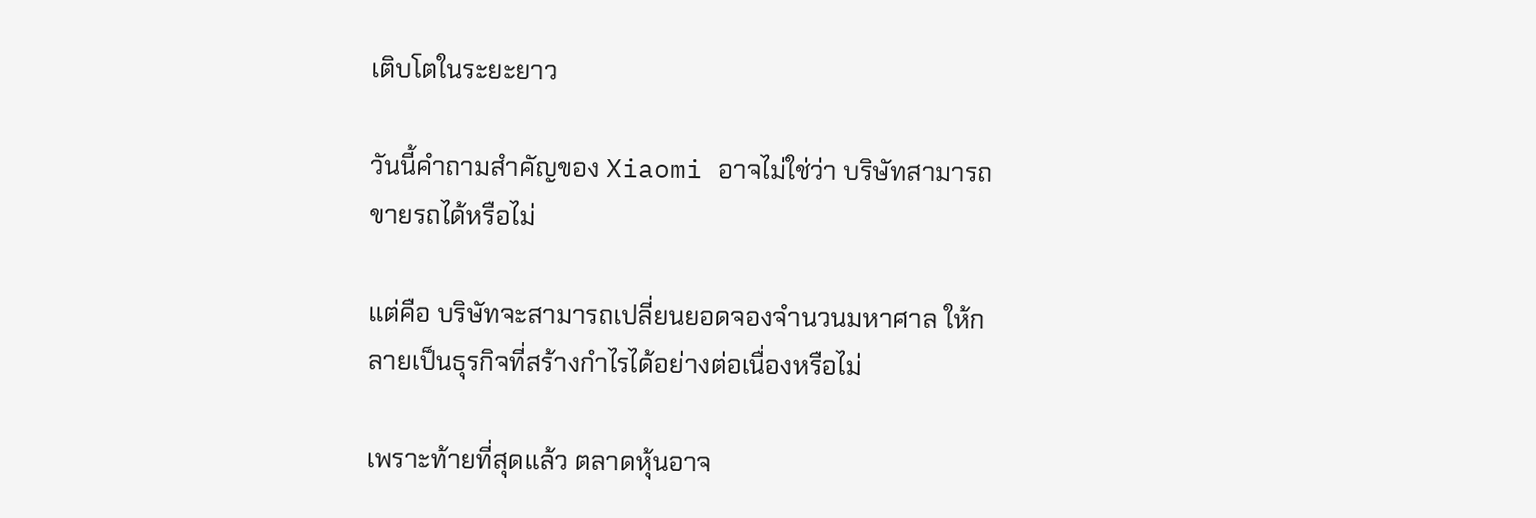เติบโตในระยะยาว

วันนี้คำถามสำคัญของ Xiaomi อาจไม่ใช่ว่า บริษัทสามารถขายรถได้หรือไม่

แต่คือ บริษัทจะสามารถเปลี่ยนยอดจองจำนวนมหาศาล ให้กลายเป็นธุรกิจที่สร้างกำไรได้อย่างต่อเนื่องหรือไม่

เพราะท้ายที่สุดแล้ว ตลาดหุ้นอาจ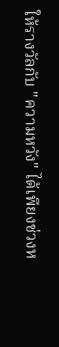ให้รางวัลกับ "ความหวัง" ได้เพียงช่วงห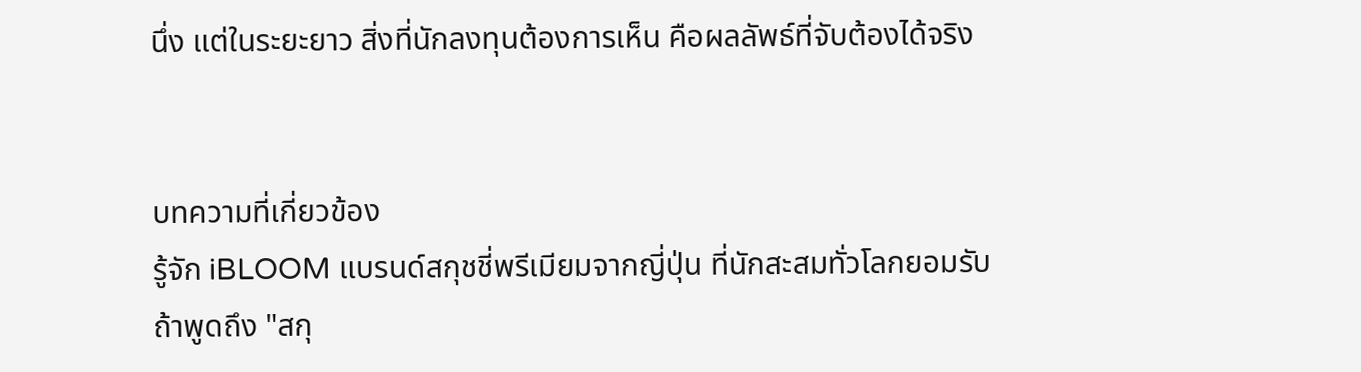นึ่ง แต่ในระยะยาว สิ่งที่นักลงทุนต้องการเห็น คือผลลัพธ์ที่จับต้องได้จริง


บทความที่เกี่ยวข้อง
รู้จัก iBLOOM แบรนด์สกุชชี่พรีเมียมจากญี่ปุ่น ที่นักสะสมทั่วโลกยอมรับ
ถ้าพูดถึง "สกุ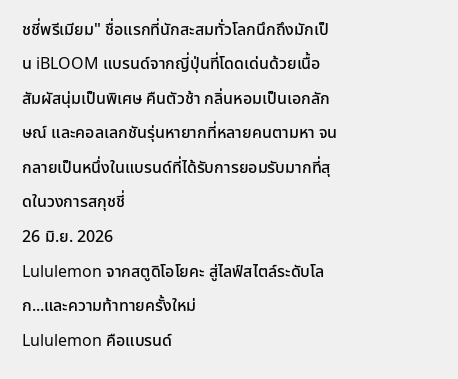ชชี่พรีเมียม" ชื่อแรกที่นักสะสมทั่วโลกนึกถึงมักเป็น iBLOOM แบรนด์จากญี่ปุ่นที่โดดเด่นด้วยเนื้อสัมผัสนุ่มเป็นพิเศษ คืนตัวช้า กลิ่นหอมเป็นเอกลักษณ์ และคอลเลกชันรุ่นหายากที่หลายคนตามหา จนกลายเป็นหนึ่งในแบรนด์ที่ได้รับการยอมรับมากที่สุดในวงการสกุชชี่
26 มิ.ย. 2026
Lululemon จากสตูดิโอโยคะ สู่ไลฟ์สไตล์ระดับโลก...และความท้าทายครั้งใหม่
Lululemon คือแบรนด์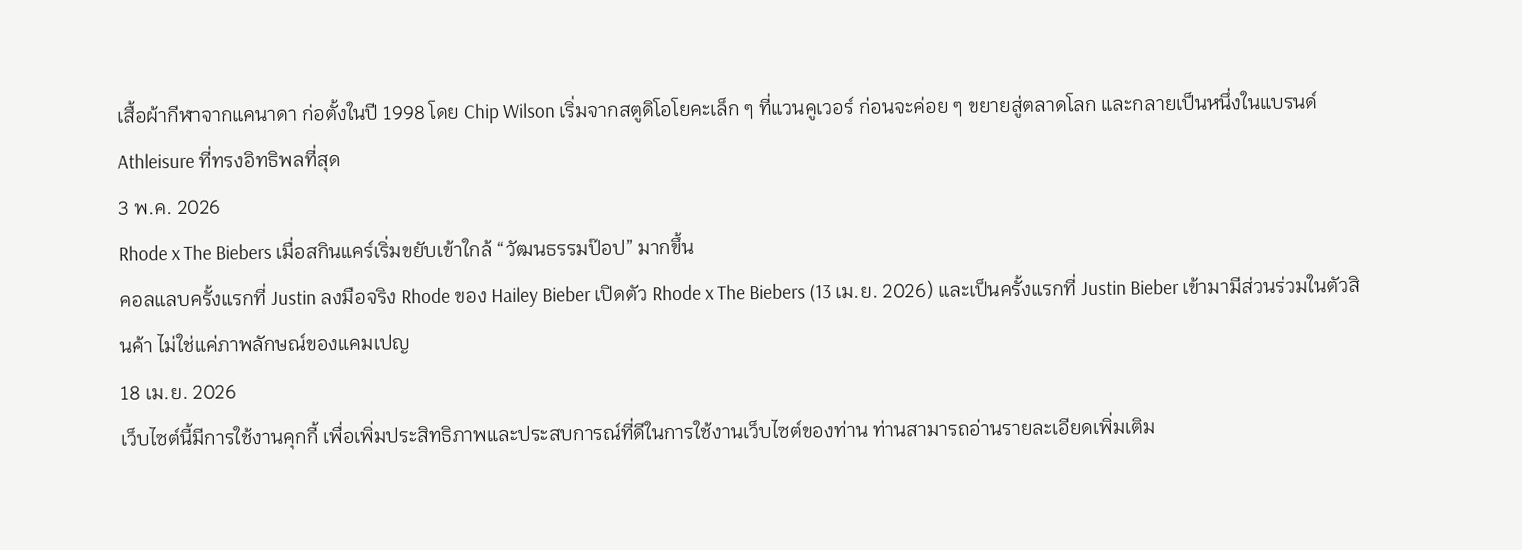เสื้อผ้ากีฬาจากแคนาดา ก่อตั้งในปี 1998 โดย Chip Wilson เริ่มจากสตูดิโอโยคะเล็ก ๆ ที่แวนคูเวอร์ ก่อนจะค่อย ๆ ขยายสู่ตลาดโลก และกลายเป็นหนึ่งในแบรนด์ Athleisure ที่ทรงอิทธิพลที่สุด
3 พ.ค. 2026
Rhode x The Biebers เมื่อสกินแคร์เริ่มขยับเข้าใกล้ “วัฒนธรรมป๊อป” มากขึ้น
คอลแลบครั้งแรกที่ Justin ลงมือจริง Rhode ของ Hailey Bieber เปิดตัว Rhode x The Biebers (13 เม.ย. 2026) และเป็นครั้งแรกที่ Justin Bieber เข้ามามีส่วนร่วมในตัวสินค้า ไม่ใช่แค่ภาพลักษณ์ของแคมเปญ
18 เม.ย. 2026
เว็บไซต์นี้มีการใช้งานคุกกี้ เพื่อเพิ่มประสิทธิภาพและประสบการณ์ที่ดีในการใช้งานเว็บไซต์ของท่าน ท่านสามารถอ่านรายละเอียดเพิ่มเติม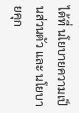ได้ที่ นโยบายความเป็นส่วนตัว และ นโยบายคุก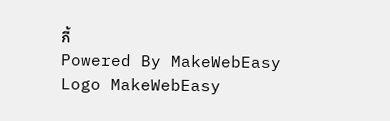กี้
Powered By MakeWebEasy Logo MakeWebEasy